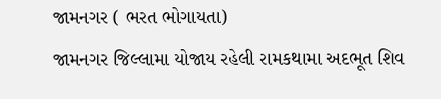જામનગર ( ભરત ભોગાયતા)
જામનગર જિલ્લામા યોજાય રહેલી રામકથામા અદભૂત શિવ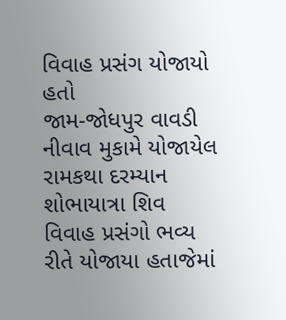વિવાહ પ્રસંગ યોજાયો હતો
જામ-જોધપુર વાવડી નીવાવ મુકામે યોજાયેલ રામકથા દરમ્યાન શોભાયાત્રા શિવ વિવાહ પ્રસંગો ભવ્ય રીતે યોજાયા હતાજેમાં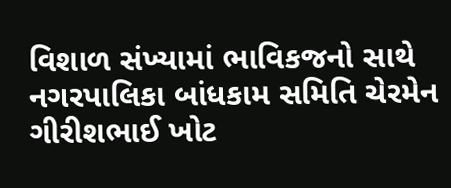વિશાળ સંખ્યામાં ભાવિકજનો સાથે નગરપાલિકા બાંધકામ સમિતિ ચેરમેન ગીરીશભાઈ ખોટ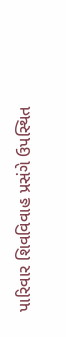પારિવાર શિવવિવાહ પ્રસંગે ઉપસ્થિત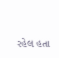રહેલ હતા